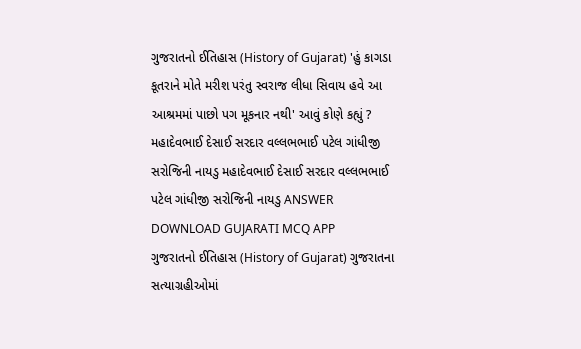ગુજરાતનો ઈતિહાસ (History of Gujarat) 'હું કાગડા કૂતરાને મોતે મરીશ પરંતુ સ્વરાજ લીધા સિવાય હવે આ આશ્રમમાં પાછો પગ મૂકનાર નથી' આવું કોણે કહ્યું ? મહાદેવભાઈ દેસાઈ સરદાર વલ્લભભાઈ પટેલ ગાંધીજી સરોજિની નાયડુ મહાદેવભાઈ દેસાઈ સરદાર વલ્લભભાઈ પટેલ ગાંધીજી સરોજિની નાયડુ ANSWER DOWNLOAD GUJARATI MCQ APP
ગુજરાતનો ઈતિહાસ (History of Gujarat) ગુજરાતના સત્યાગ્રહીઓમાં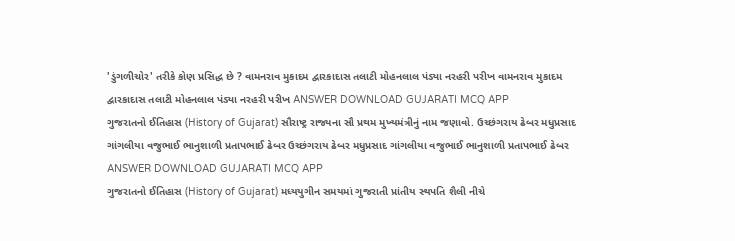'ડુંગળીચોર' તરીકે કોણ પ્રસિદ્ધ છે ? વામનરાવ મુકાદમ દ્વારકાદાસ તલાટી મોહનલાલ પંડ્યા નરહરી પરીખ વામનરાવ મુકાદમ દ્વારકાદાસ તલાટી મોહનલાલ પંડ્યા નરહરી પરીખ ANSWER DOWNLOAD GUJARATI MCQ APP
ગુજરાતનો ઈતિહાસ (History of Gujarat) સૌરાષ્ટ્ર રાજ્યના સૌ પ્રથમ મુખ્યમંત્રીનું નામ જણાવો. ઉચ્છંગરાય ઢેબર મધુપ્રસાદ ગાંગલીયા વજુભાઈ ભાનુશાળી પ્રતાપભાઈ ઢેબર ઉચ્છંગરાય ઢેબર મધુપ્રસાદ ગાંગલીયા વજુભાઈ ભાનુશાળી પ્રતાપભાઈ ઢેબર ANSWER DOWNLOAD GUJARATI MCQ APP
ગુજરાતનો ઈતિહાસ (History of Gujarat) મધ્યયુગીન સમયમાં ગુજરાતી પ્રાંતીય સ્થપતિ શૈલી નીચે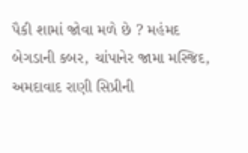પૈકી શામાં જોવા મળે છે ? મહંમદ બેગડાની કબર, ચાંપાનેર જામા મસ્જિદ, અમદાવાદ રાણી સિપ્રીની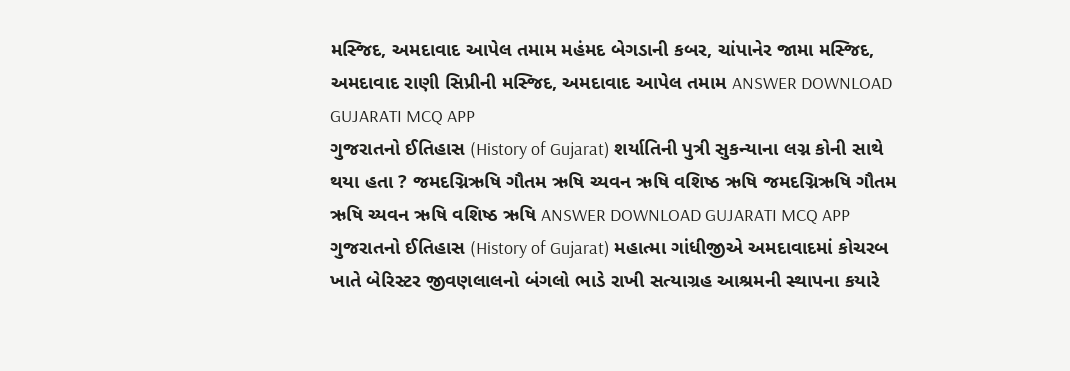મસ્જિદ, અમદાવાદ આપેલ તમામ મહંમદ બેગડાની કબર, ચાંપાનેર જામા મસ્જિદ, અમદાવાદ રાણી સિપ્રીની મસ્જિદ, અમદાવાદ આપેલ તમામ ANSWER DOWNLOAD GUJARATI MCQ APP
ગુજરાતનો ઈતિહાસ (History of Gujarat) શર્યાતિની પુત્રી સુકન્યાના લગ્ન કોની સાથે થયા હતા ? જમદગ્નિઋષિ ગૌતમ ઋષિ ચ્યવન ઋષિ વશિષ્ઠ ઋષિ જમદગ્નિઋષિ ગૌતમ ઋષિ ચ્યવન ઋષિ વશિષ્ઠ ઋષિ ANSWER DOWNLOAD GUJARATI MCQ APP
ગુજરાતનો ઈતિહાસ (History of Gujarat) મહાત્મા ગાંધીજીએ અમદાવાદમાં કોચરબ ખાતે બેરિસ્ટર જીવણલાલનો બંગલો ભાડે રાખી સત્યાગ્રહ આશ્રમની સ્થાપના કયારે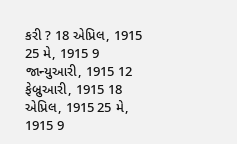કરી ? 18 એપ્રિલ, 1915 25 મે, 1915 9 જાન્યુઆરી, 1915 12 ફેબ્રુઆરી, 1915 18 એપ્રિલ, 1915 25 મે, 1915 9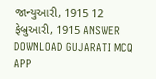જાન્યુઆરી, 1915 12 ફેબ્રુઆરી, 1915 ANSWER DOWNLOAD GUJARATI MCQ APP